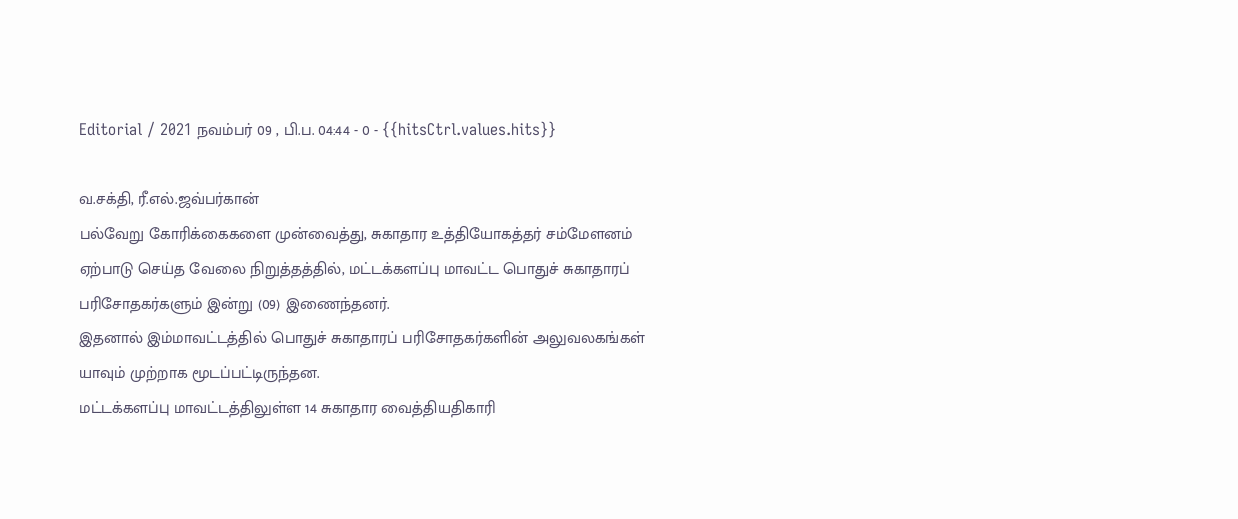Editorial / 2021 நவம்பர் 09 , பி.ப. 04:44 - 0 - {{hitsCtrl.values.hits}}

வ.சக்தி, ரீ.எல்.ஜவ்பர்கான்
பல்வேறு கோரிக்கைகளை முன்வைத்து, சுகாதார உத்தியோகத்தர் சம்மேளனம் ஏற்பாடு செய்த வேலை நிறுத்தத்தில், மட்டக்களப்பு மாவட்ட பொதுச் சுகாதாரப் பரிசோதகர்களும் இன்று (09) இணைந்தனர்.
இதனால் இம்மாவட்டத்தில் பொதுச் சுகாதாரப் பரிசோதகர்களின் அலுவலகங்கள் யாவும் முற்றாக மூடப்பட்டிருந்தன.
மட்டக்களப்பு மாவட்டத்திலுள்ள 14 சுகாதார வைத்தியதிகாரி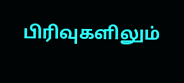பிரிவுகளிலும்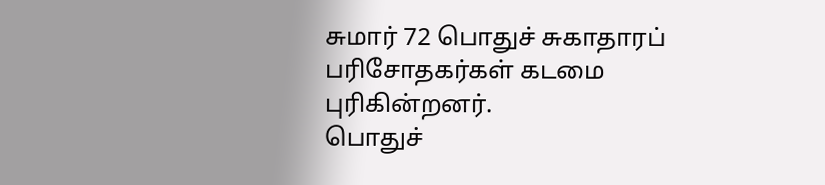சுமார் 72 பொதுச் சுகாதாரப் பரிசோதகர்கள் கடமை புரிகின்றனர்.
பொதுச்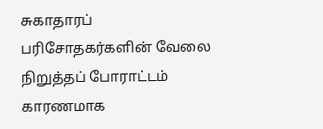சுகாதாரப் பரிசோதகர்களின் வேலை நிறுத்தப் போராட்டம் காரணமாக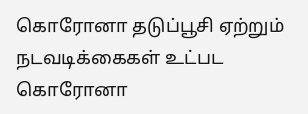கொரோனா தடுப்பூசி ஏற்றும் நடவடிக்கைகள் உட்பட கொரோனா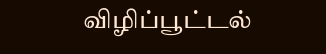விழிப்பூட்டல்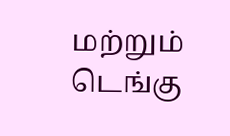மற்றும் டெங்கு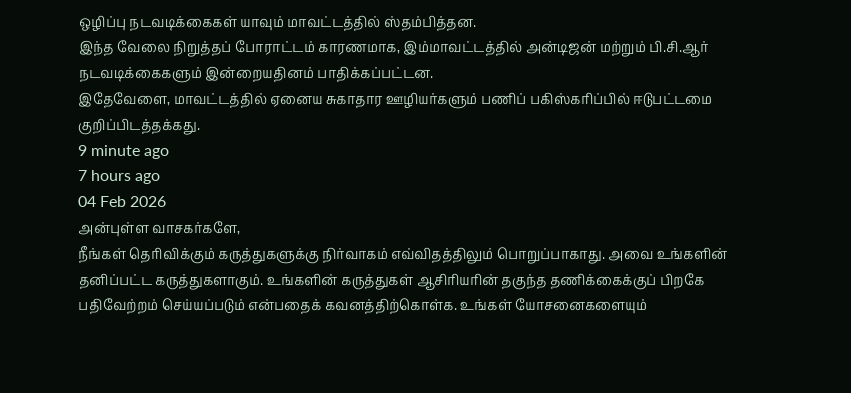ஒழிப்பு நடவடிக்கைகள் யாவும் மாவட்டத்தில் ஸ்தம்பித்தன.
இந்த வேலை நிறுத்தப் போராட்டம் காரணமாக, இம்மாவட்டத்தில் அன்டிஜன் மற்றும் பி.சி.ஆர் நடவடிக்கைகளும் இன்றையதினம் பாதிக்கப்பட்டன.
இதேவேளை, மாவட்டத்தில் ஏனைய சுகாதார ஊழியர்களும் பணிப் பகிஸ்கரிப்பில் ஈடுபட்டமை குறிப்பிடத்தக்கது.
9 minute ago
7 hours ago
04 Feb 2026
அன்புள்ள வாசகர்களே,
நீங்கள் தெரிவிக்கும் கருத்துகளுக்கு நிர்வாகம் எவ்விதத்திலும் பொறுப்பாகாது. அவை உங்களின் தனிப்பட்ட கருத்துகளாகும். உங்களின் கருத்துகள் ஆசிரியரின் தகுந்த தணிக்கைக்குப் பிறகே பதிவேற்றம் செய்யப்படும் என்பதைக் கவனத்திற்கொள்க. உங்கள் யோசனைகளையும்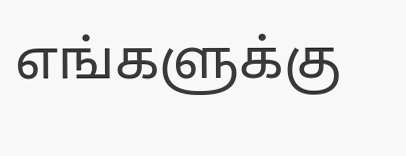எங்களுக்கு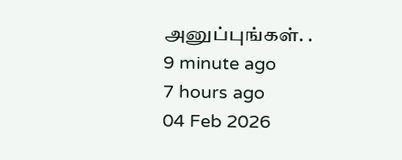அனுப்புங்கள். .
9 minute ago
7 hours ago
04 Feb 2026